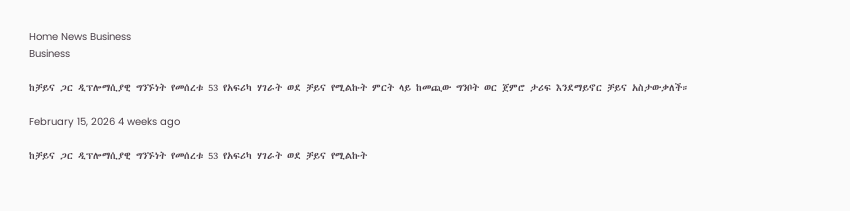Home News Business
Business

ከቻይና ጋር ዲፕሎማሲያዊ ግንኙነት የመሰረቱ 53 የአፍሪካ ሃገራት ወደ ቻይና የሚልኩት ምርት ላይ ከመጪው ግንቦት ወር ጀምሮ ታሪፍ እንደማይኖር ቻይና አስታውቃለች።

February 15, 2026 4 weeks ago

ከቻይና ጋር ዲፕሎማሲያዊ ግንኙነት የመሰረቱ 53 የአፍሪካ ሃገራት ወደ ቻይና የሚልኩት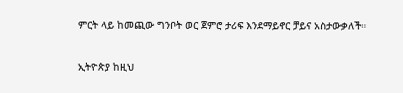ምርት ላይ ከመጪው ግንቦት ወር ጀምሮ ታሪፍ እንደማይኖር ቻይና አስታውቃለች።

ኢትዮጵያ ከዚህ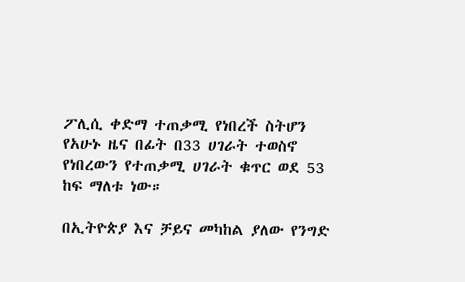ፖሊሲ ቀድማ ተጠቃሚ የነበረች ስትሆን የአሁኑ ዜና በፊት በ33 ሀገራት ተወስኖ የነበረውን የተጠቃሚ ሀገራት ቁጥር ወደ 53 ከፍ ማለቱ ነው።

በኢትዮጵያ እና ቻይና መካከል ያለው የንግድ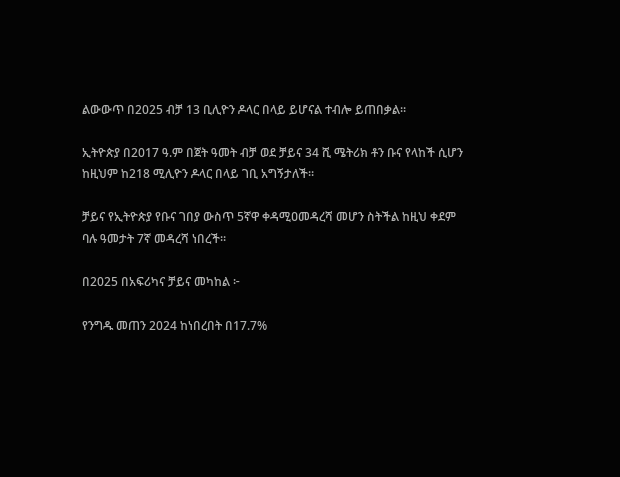ልውውጥ በ2025 ብቻ 13 ቢሊዮን ዶላር በላይ ይሆናል ተብሎ ይጠበቃል።

ኢትዮጵያ በ2017 ዓ.ም በጀት ዓመት ብቻ ወደ ቻይና 34 ሺ ሜትሪክ ቶን ቡና የላከች ሲሆን ከዚህም ከ218 ሚሊዮን ዶላር በላይ ገቢ አግኝታለች።

ቻይና የኢትዮጵያ የቡና ገበያ ውስጥ 5ኛዋ ቀዳሚዐመዳረሻ መሆን ስትችል ከዚህ ቀደም ባሉ ዓመታት 7ኛ መዳረሻ ነበረች።

በ2025 በአፍሪካና ቻይና መካከል ፦

የንግዱ መጠን 2024 ከነበረበት በ17.7%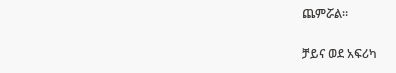ጨምሯል።

ቻይና ወደ አፍሪካ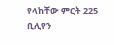የላከቸው ምርት 225 ቢሊየን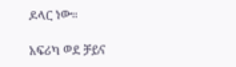ዶላር ነው።

አፍሪካ ወደ ቻይና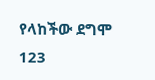የላከችው ደግሞ 123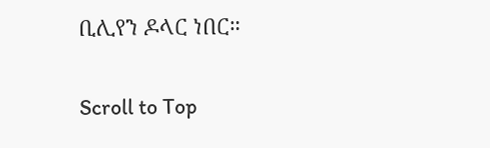ቢሊየን ዶላር ነበር።

Scroll to Top